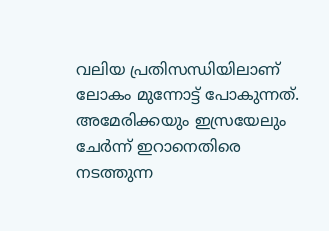വലിയ പ്രതിസന്ധിയിലാണ് ലോകം മുന്നോട്ട് പോകുന്നത്. അമേരിക്കയും ഇസ്രയേലും ചേർന്ന് ഇറാനെതിരെ നടത്തുന്ന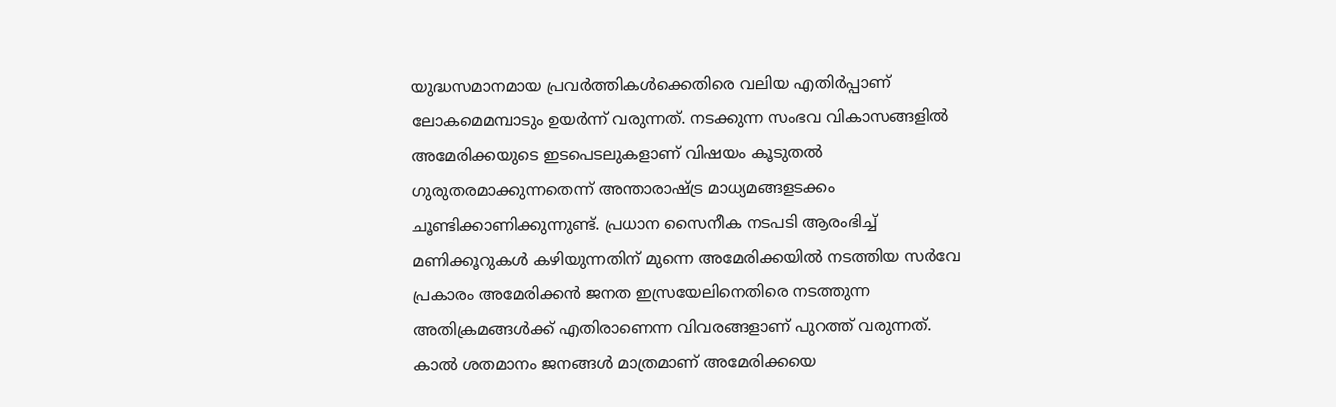യുദ്ധസമാനമായ പ്രവർത്തികൾക്കെതിരെ വലിയ എതിർപ്പാണ് ലോകമെമമ്പാടും ഉയർന്ന് വരുന്നത്. നടക്കുന്ന സംഭവ വികാസങ്ങളിൽ അമേരിക്കയുടെ ഇടപെടലുകളാണ് വിഷയം കൂടുതൽ ഗുരുതരമാക്കുന്നതെന്ന് അന്താരാഷ്ട്ര മാധ്യമങ്ങളടക്കം ചൂണ്ടിക്കാണിക്കുന്നുണ്ട്. പ്രധാന സൈനീക നടപടി ആരംഭിച്ച് മണിക്കൂറുകൾ കഴിയുന്നതിന് മുന്നെ അമേരിക്കയിൽ നടത്തിയ സർവേ പ്രകാരം അമേരിക്കൻ ജനത ഇസ്രയേലിനെതിരെ നടത്തുന്ന അതിക്രമങ്ങൾക്ക് എതിരാണെന്ന വിവരങ്ങളാണ് പുറത്ത് വരുന്നത്. കാൽ ശതമാനം ജനങ്ങൾ മാത്രമാണ് അമേരിക്കയെ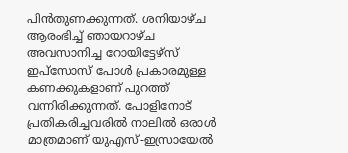പിൻതുണക്കുന്നത്. ശനിയാഴ്ച ആരംഭിച്ച് ഞായറാഴ്ച അവസാനിച്ച റോയിട്ടേഴ്സ് ഇപ്സോസ് പോൾ പ്രകാരമുള്ള കണക്കുകളാണ് പുറത്ത് വന്നിരിക്കുന്നത്. പോളിനോട് പ്രതികരിച്ചവരിൽ നാലിൽ ഒരാൾ മാത്രമാണ് യുഎസ്-ഇസ്രായേൽ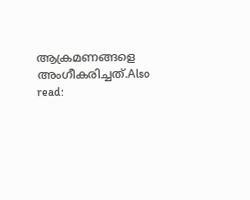ആക്രമണങ്ങളെ അംഗീകരിച്ചത്.Also read: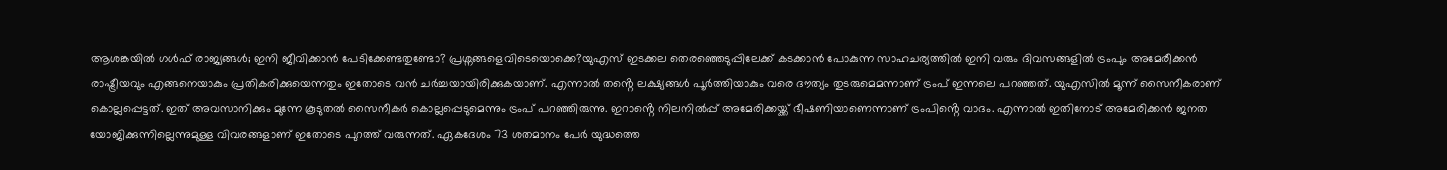ആശങ്കയിൽ ഗൾഫ് രാജ്യങ്ങൾ; ഇനി ജീവിക്കാൻ പേടിക്കേണ്ടതുണ്ടോ? പ്രശ്നങ്ങളെവിടെയൊക്കെ?യുഎസ് ഇടക്കല തെരഞ്ഞെടുപ്പിലേക്ക് കടക്കാൻ പോകുന്ന സാഹചര്യത്തിൽ ഇനി വരും ദിവസങ്ങളിൽ ട്രംപും അമേരീക്കൻ രാഷ്ട്രീയവും എങ്ങനെയാകും പ്രതികരിക്കുയെന്നതും ഇതോടെ വൻ ചർച്ചയായിരിക്കുകയാണ്. എന്നാൽ തൻ്റെ ലക്ഷ്യങ്ങൾ പൂർത്തിയാകും വരെ ദൗത്യം തുടരുമെമന്നാണ് ട്രംപ് ഇന്നലെ പറഞ്ഞത്. യുഎസിൽ മൂന്ന് സൈനീകരാണ് കൊല്ലപ്പെട്ടത്. ഇത് അവസാനിക്കും മുന്നേ കൂടുതൽ സൈനീകർ കൊല്ലപ്പെടുമെന്നും ട്രംപ് പറഞ്ഞിരുന്നു. ഇറാൻ്റെ നിലനിൽപ്പ് അമേരിക്കയ്ക്ക് ഭീഷണിയാണെന്നാണ് ട്രംപിൻ്റെ വാദം. എന്നാൽ ഇതിനോട് അമേരിക്കൻ ജനത യോജിക്കുന്നില്ലെന്നുമുള്ള വിവരങ്ങളാണ് ഇതോടെ പുറത്ത് വരുന്നത്. ഏകദേശം 73 ശതമാനം പേർ യുദ്ധത്തെ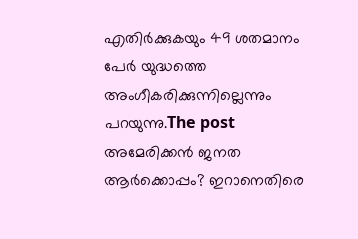എതിർക്കുകയും 49 ശതമാനം പേർ യുദ്ധത്തെ അംഗീകരിക്കുന്നില്ലെന്നും പറയുന്നു.The post അമേരിക്കൻ ജനത ആർക്കൊപ്പം? ഇറാനെതിരെ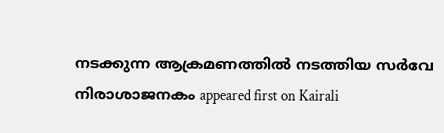നടക്കുന്ന ആക്രമണത്തിൽ നടത്തിയ സർവേ നിരാശാജനകം appeared first on Kairali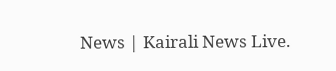News | Kairali News Live.